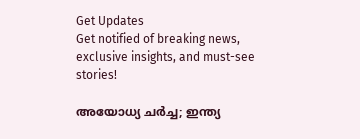Get Updates
Get notified of breaking news, exclusive insights, and must-see stories!

അയോധ്യ ചർച്ച; ഇന്ത്യ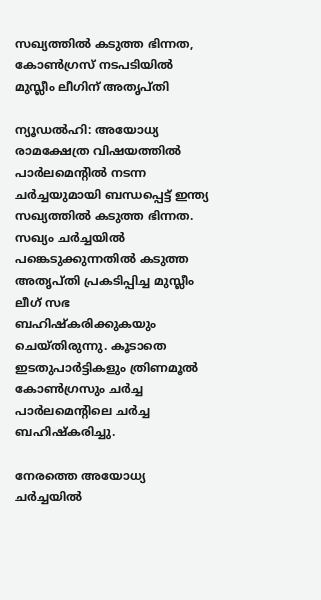സഖ്യത്തിൽ കടുത്ത ഭിന്നത, കോൺഗ്രസ് നടപടിയിൽ മുസ്ലീം ലീഗിന് അതൃപ്‌തി

ന്യൂഡൽഹി: അയോധ്യ രാമക്ഷേത്ര വിഷയത്തിൽ പാർലമെന്റിൽ നടന്ന ചർച്ചയുമായി ബന്ധപ്പെട്ട് ഇന്ത്യ സഖ്യത്തിൽ കടുത്ത ഭിന്നത. സഖ്യം ചർച്ചയിൽ പങ്കെടുക്കുന്നതിൽ കടുത്ത അതൃപ്‌തി പ്രകടിപ്പിച്ച മുസ്ലീം ലീഗ് സഭ ബഹിഷ്‌കരിക്കുകയും ചെയ്‌തിരുന്നു. കൂടാതെ ഇടതുപാർട്ടികളും ത്രിണമൂൽ കോൺഗ്രസും ചർച്ച പാർലമെന്റിലെ ചർച്ച ബഹിഷ്‌കരിച്ചു.

നേരത്തെ അയോധ്യ ചർച്ചയിൽ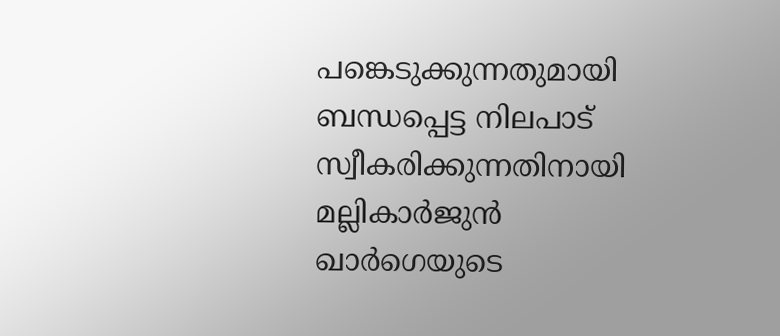പങ്കെടുക്കുന്നതുമായി ബന്ധപ്പെട്ട നിലപാട് സ്വീകരിക്കുന്നതിനായി മല്ലികാർജുൻ ഖാർഗെയുടെ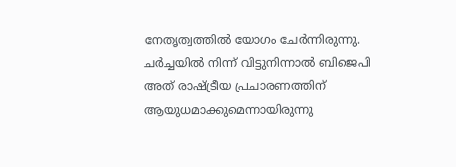നേതൃത്വത്തിൽ യോഗം ചേർന്നിരുന്നു. ചർച്ചയിൽ നിന്ന് വിട്ടുനിന്നാൽ ബിജെപി അത് രാഷ്ട്രീയ പ്രചാരണത്തിന് ആയുധമാക്കുമെന്നായിരുന്നു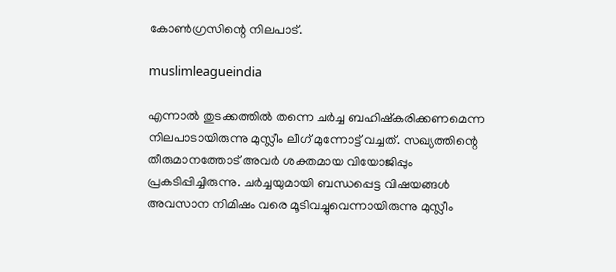കോൺഗ്രസിന്റെ നിലപാട്.

muslimleagueindia

എന്നാൽ തുടക്കത്തിൽ തന്നെ ചർച്ച ബഹിഷ്‌കരിക്കണമെന്ന നിലപാടായിരുന്നു മുസ്ലീം ലീഗ് മുന്നോട്ട് വച്ചത്. സഖ്യത്തിന്റെ തീരുമാനത്തോട് അവർ ശക്തമായ വിയോജിപ്പും പ്രകടിപ്പിച്ചിരുന്നു. ചർച്ചയുമായി ബന്ധപ്പെട്ട വിഷയങ്ങൾ അവസാന നിമിഷം വരെ മൂടിവച്ചുവെന്നായിരുന്നു മുസ്ലീം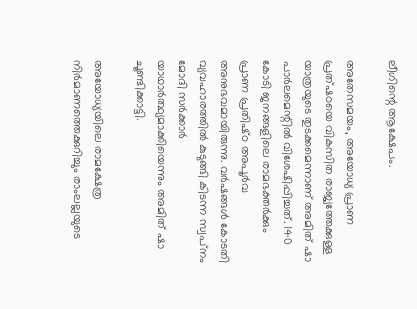ലീഗിന്റെ ആക്ഷേപം.

അതേസമയം, അയോധ്യ പ്രാണ പ്രത്ഷഠയെ വികസിത രാജ്യത്തേക്കുള്ള യാത്രയുടെ തുടക്കമെന്നാണ് അമിത് ഷാ പാർലമെന്റിൽ വിശേഷിപ്പിച്ചത്. 140 കോടി ജനങ്ങളിലെ രാമഭക്തർക്കും പ്രാണ പ്രതിഷ്‌ഠ അപൂർവ അനുഭവമായിരുന്നു. വർഷങ്ങൾ കോടതി വ്യവഹാരത്തിൽ കുടുങ്ങി കിടന്ന സ്വപ്‌നം മോദി സർക്കാർ യാഥാർത്ഥ്യമാക്കിയെന്നും അമിത് ഷാ ചൂണ്ടിക്കാട്ടി.

അയോധ്യയിലെ രാമക്ഷേത്ര നിർമാണത്തെക്കുറിച്ചും രാംലല്ലയുടെ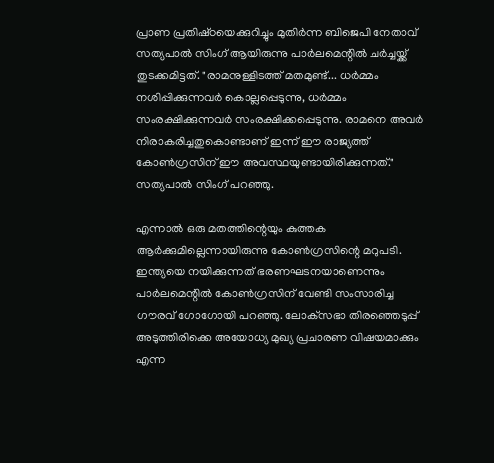പ്രാണ പ്രതിഷ്‌ഠയെക്കുറിച്ചും മുതിർന്ന ബിജെപി നേതാവ് സത്യപാൽ സിംഗ് ആയിരുന്നു പാർലമെന്റില്‍ ചർച്ചയ്ക്ക് തുടക്കമിട്ടത്. "രാമനുള്ളിടത്ത് മതമുണ്ട്... ധർമ്മം നശിപ്പിക്കുന്നവർ കൊല്ലപ്പെടുന്നു, ധർമ്മം സംരക്ഷിക്കുന്നവർ സംരക്ഷിക്കപ്പെടുന്നു. രാമനെ അവർ നിരാകരിച്ചതുകൊണ്ടാണ് ഇന്ന് ഈ രാജ്യത്ത് കോൺഗ്രസിന് ഈ അവസ്ഥയുണ്ടായിരിക്കുന്നത്." സത്യപാൽ സിംഗ് പറഞ്ഞു.

എന്നാൽ ഒരു മതത്തിന്റെയും കുത്തക ആർക്കുമില്ലെന്നായിരുന്നു കോൺഗ്രസിന്റെ മറുപടി. ഇന്ത്യയെ നയിക്കുന്നത് ഭരണഘടനയാണെന്നും പാർലമെന്റിൽ കോൺഗ്രസിന് വേണ്ടി സംസാരിച്ച ഗൗരവ് ഗോഗോയി പറഞ്ഞു. ലോക്‌സഭാ തിരഞ്ഞെടുപ്പ് അടുത്തിരിക്കെ അയോധ്യ മുഖ്യ പ്രചാരണ വിഷയമാക്കും എന്ന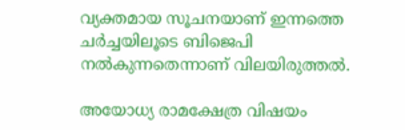വ്യക്തമായ സൂചനയാണ് ഇന്നത്തെ ചർച്ചയിലൂടെ ബിജെപി നൽകുന്നതെന്നാണ് വിലയിരുത്തൽ.

അയോധ്യ രാമക്ഷേത്ര വിഷയം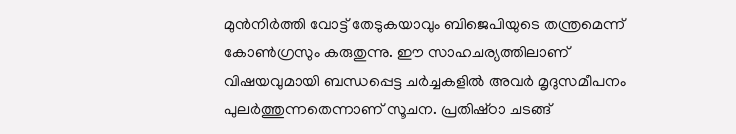മുൻനിർത്തി വോട്ട് തേടുകയാവും ബിജെപിയുടെ തന്ത്രമെന്ന് കോൺഗ്രസും കരുതുന്നു. ഈ സാഹചര്യത്തിലാണ് വിഷയവുമായി ബന്ധപ്പെട്ട ചർച്ചകളിൽ അവർ മൃദുസമീപനം പുലർത്തുന്നതെന്നാണ് സൂചന. പ്രതിഷ്‌ഠാ ചടങ്ങ്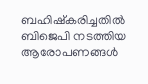ബഹിഷ്‌കരിച്ചതിൽ ബിജെപി നടത്തിയ ആരോപണങ്ങൾ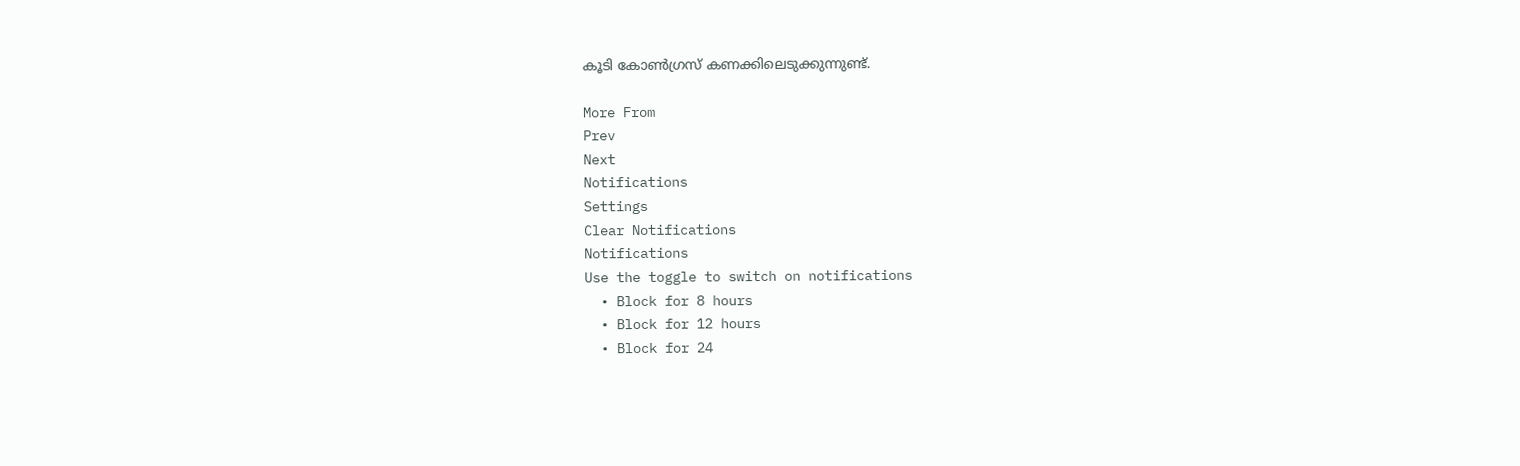കൂടി കോൺഗ്രസ് കണക്കിലെടുക്കുന്നുണ്ട്.

More From
Prev
Next
Notifications
Settings
Clear Notifications
Notifications
Use the toggle to switch on notifications
  • Block for 8 hours
  • Block for 12 hours
  • Block for 24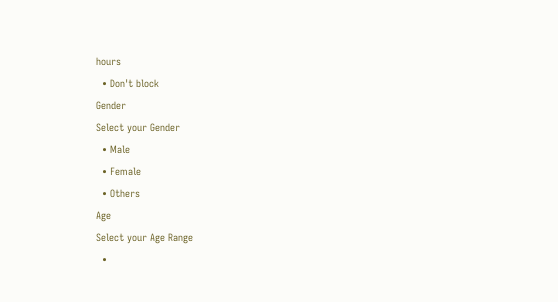hours
  • Don't block
Gender
Select your Gender
  • Male
  • Female
  • Others
Age
Select your Age Range
  •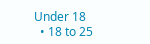Under 18
  • 18 to 25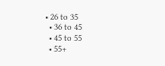• 26 to 35
  • 36 to 45
  • 45 to 55
  • 55+